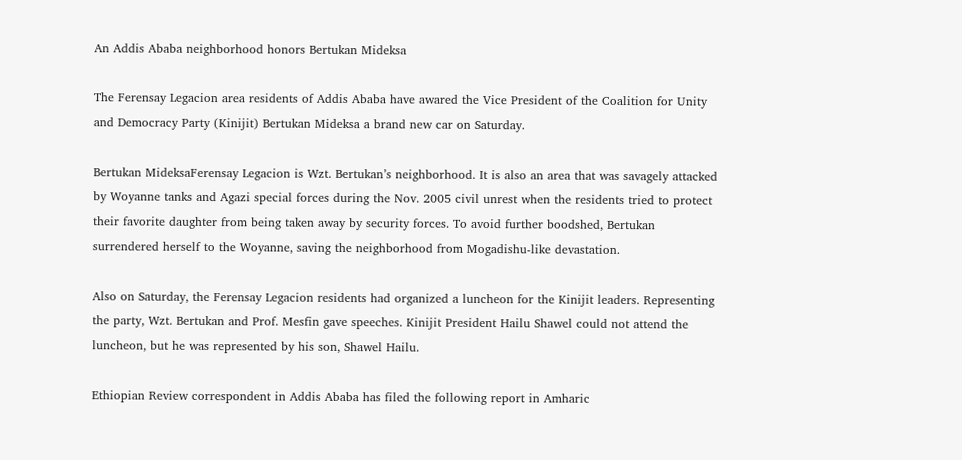An Addis Ababa neighborhood honors Bertukan Mideksa

The Ferensay Legacion area residents of Addis Ababa have awared the Vice President of the Coalition for Unity and Democracy Party (Kinijit) Bertukan Mideksa a brand new car on Saturday.

Bertukan MideksaFerensay Legacion is Wzt. Bertukan’s neighborhood. It is also an area that was savagely attacked by Woyanne tanks and Agazi special forces during the Nov. 2005 civil unrest when the residents tried to protect their favorite daughter from being taken away by security forces. To avoid further boodshed, Bertukan surrendered herself to the Woyanne, saving the neighborhood from Mogadishu-like devastation.

Also on Saturday, the Ferensay Legacion residents had organized a luncheon for the Kinijit leaders. Representing the party, Wzt. Bertukan and Prof. Mesfin gave speeches. Kinijit President Hailu Shawel could not attend the luncheon, but he was represented by his son, Shawel Hailu.

Ethiopian Review correspondent in Addis Ababa has filed the following report in Amharic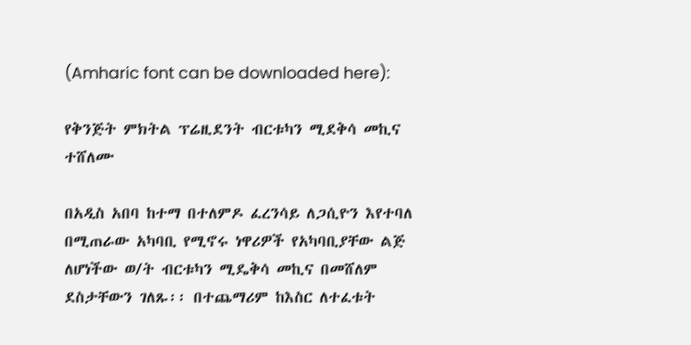(Amharic font can be downloaded here):

የቅንጅት ምክትል ፕሬዚደንት ብርቱካን ሚደቅሳ መኪና ተሸለሙ

በአዲስ አበባ ከተማ በተለምዶ ፈረንሳይ ለጋሲዮን እየተባለ በሚጠራው አካባቢ የሚኖሩ ነዋሪዎች የአካባቢያቸው ልጅ ለሆነችው ወ/ት ብርቱካን ሚዴቅሳ መኪና በመሸለም ደስታቸውን ገለጹ፡፡ በተጨማሪም ከእስር ለተፈቱት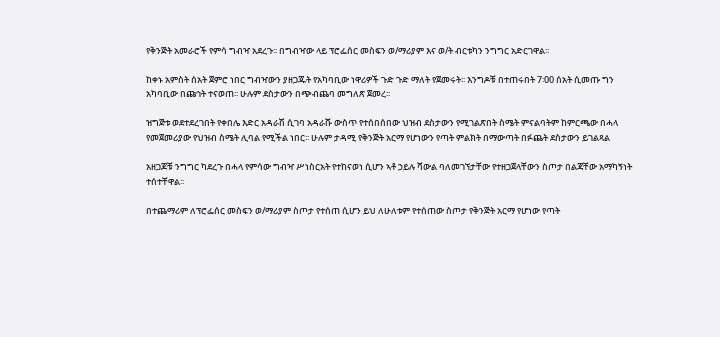የቅንጅት አመራሮች የምሳ ግብዣ አደረጉ፡፡ በግብዣው ላይ ፕሮፌሰር መስፍን ወ/ማሪያም እና ወ/ት ብርቱካን ንግግር አድርገዋል፡፡

ከቀኑ አምስት ሰአት ጀምሮ ነበር ግብዣውን ያዘጋጁት የአካባቢው ነዋሪዎች ጉድ ጉድ ማለት የጀመሩት፡፡ እንግዶቹ በተጠሩበት 7፡00 ሰአት ሲመጡ ግን አካባቢው በጩኅት ተናወጠ፡፡ ሁሉም ደስታውን በጭብጨባ መግለጽ ጀመረ፡፡

ዝግጅቱ ወደተደረገበት የቀበሌ እድር አዳራሽ ሲገባ አዳራሹ ውስጥ የተሰበሰበው ህዝብ ደስታውን የሚገልጽበት ስሜት ምናልባትም ከምርጫው በሓላ የመጀመሪያው የህዝብ ስሜት ሊባል የሚችል ነበር፡፡ ሁሉም ታዳሚ የቅንጅት አርማ የሆነውን የጣት ምልክት በማውጣት በፉጨት ደስታውን ይገልጻል

አዘጋጆቹ ንግግር ካደረጉ በሓላ የምሳው ግብዣ ሥነስርአት የተከናወነ ሲሆን ኣቶ ኃይሉ ሻውል ባለመገኘታቸው የተዘጋጀላቸውን ስጦታ በልጃቸው አማካኝነት ተሰተቸዋል፡፡

በተጨማሪም ለፕሮፌሰር መስፍን ወ/ማሪያም ስጦታ የተሰጠ ሲሆን ይህ ለሁለቱም የተሰጠው ስጦታ የቅንጅት አርማ የሆነው የጣት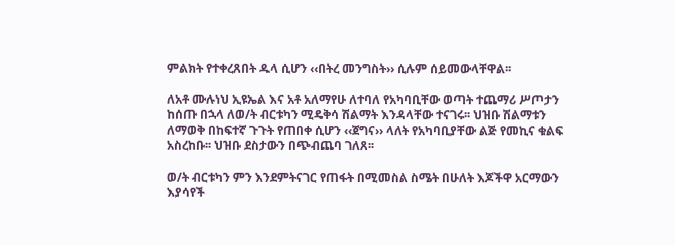ምልክት የተቀረጸበት ዱላ ሲሆን ‹‹በትረ መንግስት›› ሲሉም ሰይመውላቸዋል፡፡

ለአቶ ሙሉነህ ኢዩኤል እና አቶ አለማየሁ ለተባለ የአካባቢቸው ወጣት ተጨማሪ ሥጦታን ከሰጡ በኋላ ለወ/ት ብርቱካን ሚዴቅሳ ሽልማት እንዳላቸው ተናገሩ፡፡ ህዝቡ ሽልማቱን ለማወቅ በከፍተኛ ጉጉት የጠበቀ ሲሆን ‹‹ጀግና›› ላለት የአካባቢያቸው ልጅ የመኪና ቁልፍ አስረከቡ፡፡ ህዝቡ ደስታውን በጭብጨባ ገለጸ፡፡

ወ/ት ብርቱካን ምን እንደምትናገር የጠፋት በሚመስል ስሜት በሁለት እጆችዋ አርማውን እያሳየች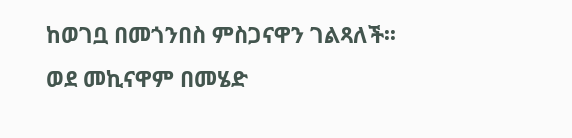ከወገቧ በመጎንበስ ምስጋናዋን ገልጻለች፡፡ ወደ መኪናዋም በመሄድ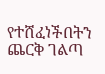የተሸፈነችበትን ጨርቅ ገልጣ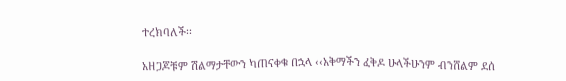ተረክባለች፡፡

አዘጋጆቹም ሽልማታቸውን ካጠናቀቁ በኋላ ‹‹አቅማችን ፈቅዶ ሁላችሁንም ብንሸልም ደሰ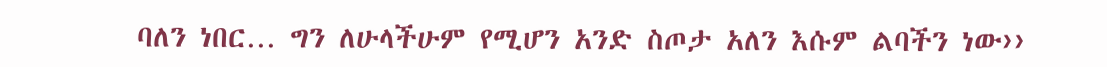ባለን ነበር… ግን ለሁላችሁም የሚሆን አንድ ስጦታ አለን እሱም ልባችን ነው››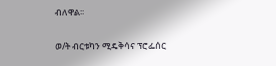ብለዋል፡፡

ወ/ት ብርቱካን ሚዴቅሳና ፕሮፌሰር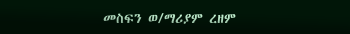መስፍን ወ/ማሪያም ረዘም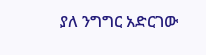ያለ ንግግር አድርገው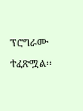ፕሮግራሙ ተፈጽሟል፡፡